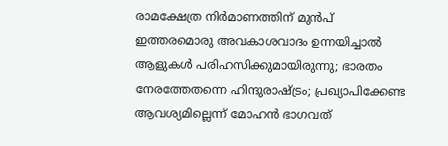രാമക്ഷേത്ര നിര്‍മാണത്തിന് മുന്‍പ് ഇത്തരമൊരു അവകാശവാദം ഉന്നയിച്ചാല്‍ ആളുകള്‍ പരിഹസിക്കുമായിരുന്നു; ഭാരതം നേരത്തേതന്നെ ഹിന്ദുരാഷ്ട്രം; പ്രഖ്യാപിക്കേണ്ട ആവശ്യമില്ലെന്ന് മോഹന്‍ ഭാഗവത്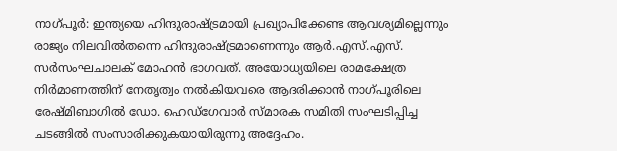നാഗ്പൂര്‍: ഇന്ത്യയെ ഹിന്ദുരാഷ്ട്രമായി പ്രഖ്യാപിക്കേണ്ട ആവശ്യമില്ലെന്നും രാജ്യം നിലവില്‍തന്നെ ഹിന്ദുരാഷ്ട്രമാണെന്നും ആര്‍.എസ്.എസ്. സര്‍സംഘചാലക് മോഹന്‍ ഭാഗവത്. അയോധ്യയിലെ രാമക്ഷേത്ര നിര്‍മാണത്തിന് നേതൃത്വം നല്‍കിയവരെ ആദരിക്കാന്‍ നാഗ്പൂരിലെ രേഷ്മിബാഗില്‍ ഡോ. ഹെഡ്ഗേവാര്‍ സ്മാരക സമിതി സംഘടിപ്പിച്ച ചടങ്ങില്‍ സംസാരിക്കുകയായിരുന്നു അദ്ദേഹം.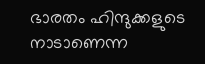ഭാരതം ഹിന്ദുക്കളുടെ നാടാണെന്ന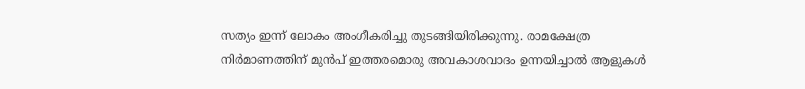സത്യം ഇന്ന് ലോകം അംഗീകരിച്ചു തുടങ്ങിയിരിക്കുന്നു. രാമക്ഷേത്ര നിര്‍മാണത്തിന് മുന്‍പ് ഇത്തരമൊരു അവകാശവാദം ഉന്നയിച്ചാല്‍ ആളുകള്‍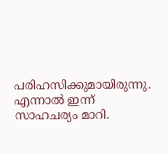പരിഹസിക്കുമായിരുന്നു. എന്നാല്‍ ഇന്ന് സാഹചര്യം മാറി.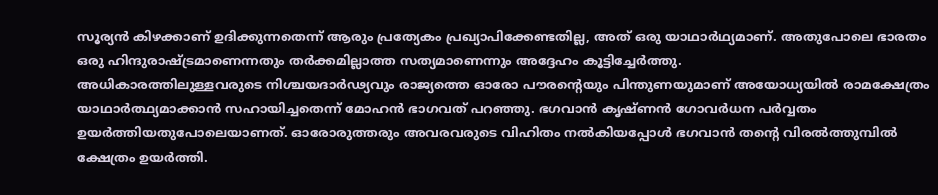സൂര്യന്‍ കിഴക്കാണ് ഉദിക്കുന്നതെന്ന് ആരും പ്രത്യേകം പ്രഖ്യാപിക്കേണ്ടതില്ല, അത് ഒരു യാഥാര്‍ഥ്യമാണ്. അതുപോലെ ഭാരതം ഒരു ഹിന്ദുരാഷ്ട്രമാണെന്നതും തര്‍ക്കമില്ലാത്ത സത്യമാണെന്നും അദ്ദേഹം കൂട്ടിച്ചേര്‍ത്തു.
അധികാരത്തിലുള്ളവരുടെ നിശ്ചയദാര്‍ഢ്യവും രാജ്യത്തെ ഓരോ പൗരന്റെയും പിന്തുണയുമാണ് അയോധ്യയില്‍ രാമക്ഷേത്രം യാഥാര്‍ത്ഥ്യമാക്കാന്‍ സഹായിച്ചതെന്ന് മോഹന്‍ ഭാഗവത് പറഞ്ഞു. ഭഗവാന്‍ കൃഷ്ണന്‍ ഗോവര്‍ധന പര്‍വ്വതം ഉയര്‍ത്തിയതുപോലെയാണത്. ഓരോരുത്തരും അവരവരുടെ വിഹിതം നല്‍കിയപ്പോള്‍ ഭഗവാന്‍ തന്റെ വിരല്‍ത്തുമ്പില്‍ ക്ഷേത്രം ഉയര്‍ത്തി.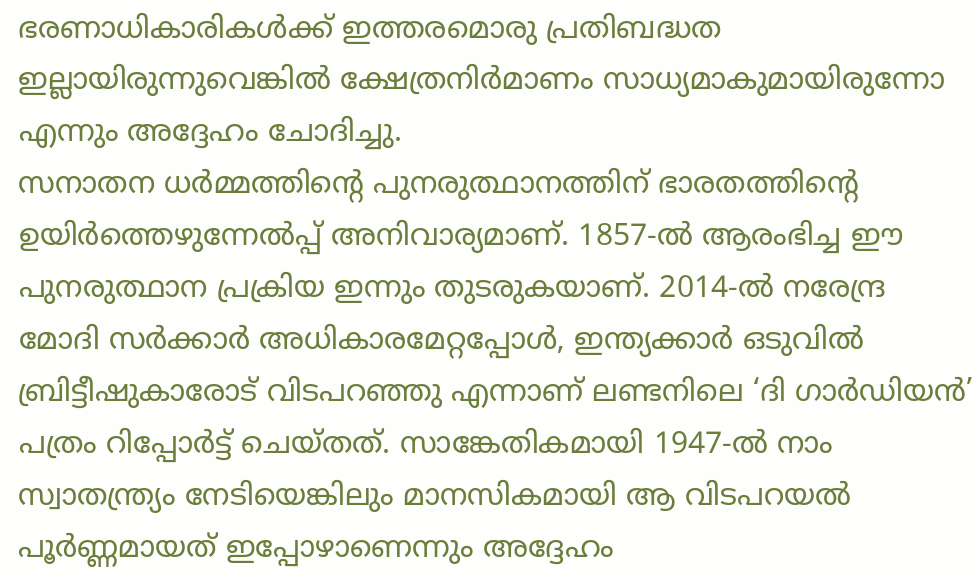ഭരണാധികാരികള്‍ക്ക് ഇത്തരമൊരു പ്രതിബദ്ധത ഇല്ലായിരുന്നുവെങ്കില്‍ ക്ഷേത്രനിര്‍മാണം സാധ്യമാകുമായിരുന്നോ എന്നും അദ്ദേഹം ചോദിച്ചു.
സനാതന ധര്‍മ്മത്തിന്റെ പുനരുത്ഥാനത്തിന് ഭാരതത്തിന്റെ ഉയിര്‍ത്തെഴുന്നേല്‍പ്പ് അനിവാര്യമാണ്. 1857-ല്‍ ആരംഭിച്ച ഈ പുനരുത്ഥാന പ്രക്രിയ ഇന്നും തുടരുകയാണ്. 2014-ല്‍ നരേന്ദ്ര മോദി സര്‍ക്കാര്‍ അധികാരമേറ്റപ്പോള്‍, ഇന്ത്യക്കാര്‍ ഒടുവില്‍ ബ്രിട്ടീഷുകാരോട് വിടപറഞ്ഞു എന്നാണ് ലണ്ടനിലെ ‘ദി ഗാര്‍ഡിയന്‍’ പത്രം റിപ്പോര്‍ട്ട് ചെയ്തത്. സാങ്കേതികമായി 1947-ല്‍ നാം സ്വാതന്ത്ര്യം നേടിയെങ്കിലും മാനസികമായി ആ വിടപറയല്‍ പൂര്‍ണ്ണമായത് ഇപ്പോഴാണെന്നും അദ്ദേഹം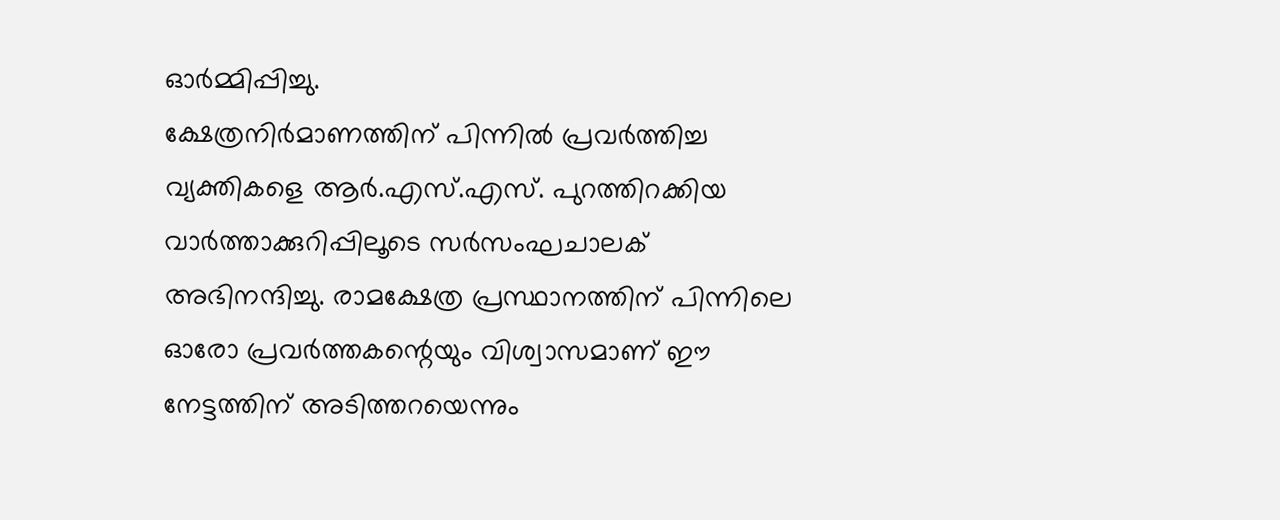ഓര്‍മ്മിപ്പിച്ചു.
ക്ഷേത്രനിര്‍മാണത്തിന് പിന്നില്‍ പ്രവര്‍ത്തിച്ച വ്യക്തികളെ ആര്‍.എസ്.എസ്. പുറത്തിറക്കിയ വാര്‍ത്താക്കുറിപ്പിലൂടെ സര്‍സംഘചാലക് അഭിനന്ദിച്ചു. രാമക്ഷേത്ര പ്രസ്ഥാനത്തിന് പിന്നിലെ ഓരോ പ്രവര്‍ത്തകന്റെയും വിശ്വാസമാണ് ഈ നേട്ടത്തിന് അടിത്തറയെന്നും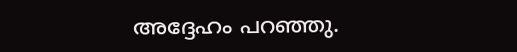അദ്ദേഹം പറഞ്ഞു.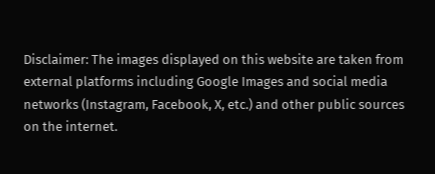Disclaimer: The images displayed on this website are taken from external platforms including Google Images and social media networks (Instagram, Facebook, X, etc.) and other public sources on the internet.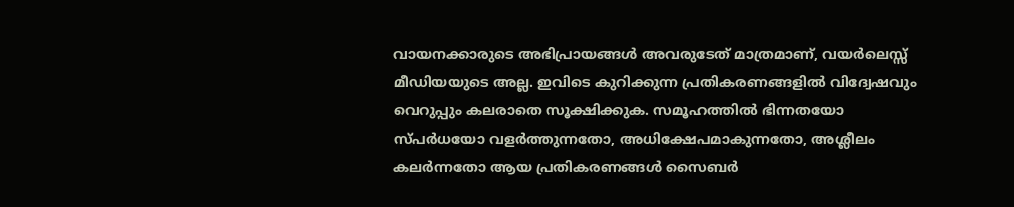വായനക്കാരുടെ അഭിപ്രായങ്ങള്‍ അവരുടേത് മാത്രമാണ്, വയർലെസ്സ് മീഡിയയുടെ അല്ല. ഇവിടെ കുറിക്കുന്ന പ്രതികരണങ്ങളിൽ വിദ്വേഷവും വെറുപ്പും കലരാതെ സൂക്ഷിക്കുക. സമൂഹത്തിൽ ഭിന്നതയോ സ്‌പർധയോ വളർത്തുന്നതോ, അധിക്ഷേപമാകുന്നതോ, അശ്ലീലം കലർന്നതോ ആയ പ്രതികരണങ്ങൾ സൈബർ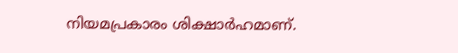നിയമപ്രകാരം ശിക്ഷാർഹമാണ്.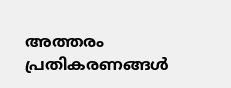അത്തരം പ്രതികരണങ്ങൾ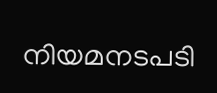നിയമനടപടി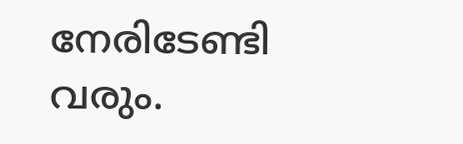നേരിടേണ്ടി വരും.